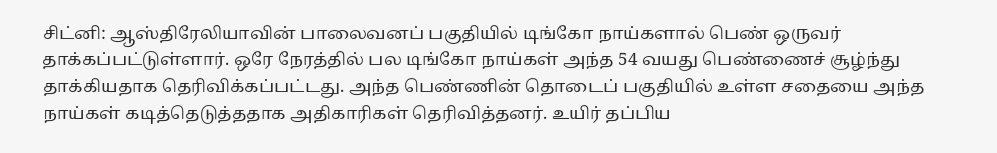சிட்னி: ஆஸ்திரேலியாவின் பாலைவனப் பகுதியில் டிங்கோ நாய்களால் பெண் ஒருவர் தாக்கப்பட்டுள்ளார். ஒரே நேரத்தில் பல டிங்கோ நாய்கள் அந்த 54 வயது பெண்ணைச் சூழ்ந்து தாக்கியதாக தெரிவிக்கப்பட்டது. அந்த பெண்ணின் தொடைப் பகுதியில் உள்ள சதையை அந்த நாய்கள் கடித்தெடுத்ததாக அதிகாரிகள் தெரிவித்தனர். உயிர் தப்பிய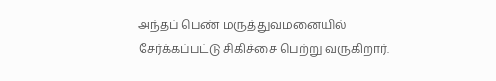அந்தப் பெண் மருத்துவமனையில் சேர்க்கப்பட்டு சிகிச்சை பெற்று வருகிறார்.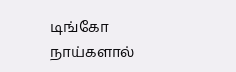டிங்கோ நாய்களால்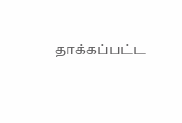தாக்கப்பட்ட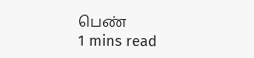பெண்
1 mins read